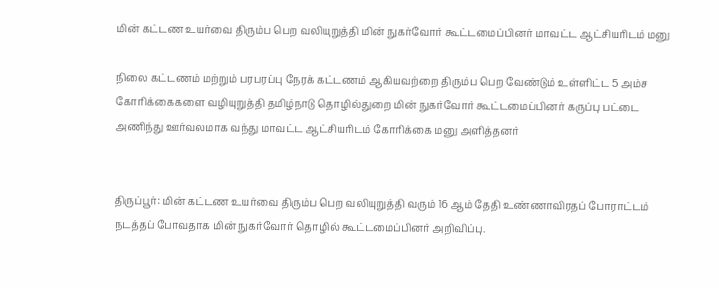மின் கட்டண உயர்வை திரும்ப பெற வலியுறுத்தி மின் நுகர்வோர் கூட்டமைப்பினர் மாவட்ட ஆட்சியரிடம் மனு

நிலை கட்டணம் மற்றும் பரபரப்பு நேரக் கட்டணம் ஆகியவற்றை திரும்ப பெற வேண்டும் உள்ளிட்ட 5 அம்ச கோரிக்கைகளை வழியுறுத்தி தமிழ்நாடு தொழில்துறை மின் நுகர்வோர் கூட்டமைப்பினர் கருப்பு பட்டை அணிந்து ஊர்வலமாக வந்து மாவட்ட ஆட்சியரிடம் கோரிக்கை மனு அளித்தனர்


திருப்பூர்: மின் கட்டண உயர்வை திரும்ப பெற வலியுறுத்தி வரும் 16 ஆம் தேதி உண்ணாவிரதப் போராட்டம் நடத்தப் போவதாக மின் நுகர்வோர் தொழில் கூட்டமைப்பினர் அறிவிப்பு.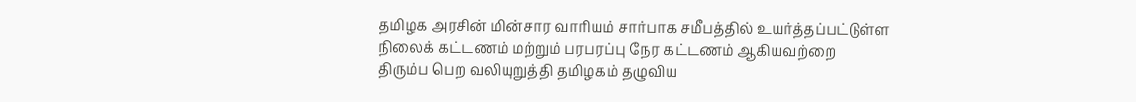தமிழக அரசின் மின்சார வாரியம் சார்பாக சமீபத்தில் உயர்த்தப்பட்டுள்ள நிலைக் கட்டணம் மற்றும் பரபரப்பு நேர கட்டணம் ஆகியவற்றை திரும்ப பெற வலியுறுத்தி தமிழகம் தழுவிய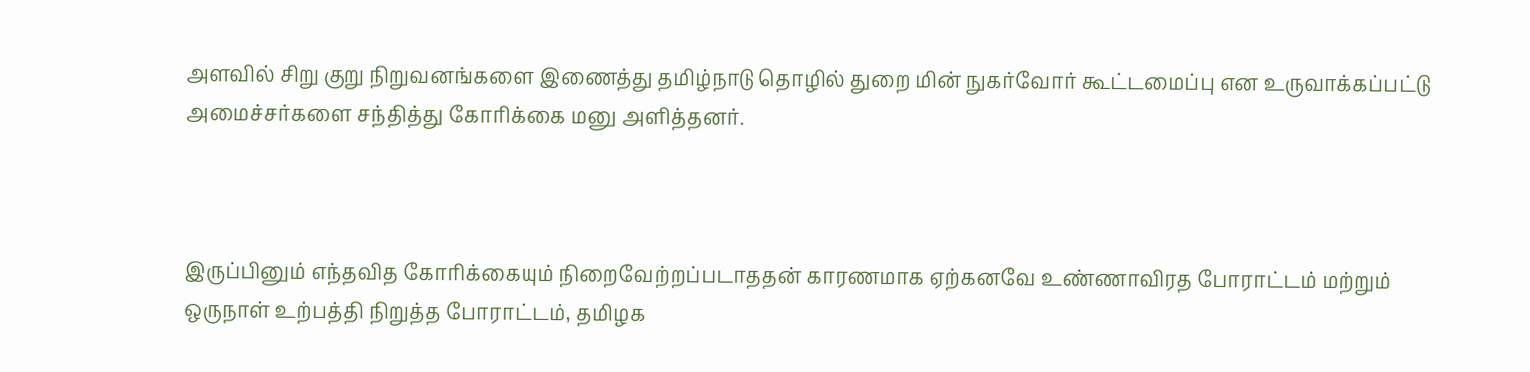அளவில் சிறு குறு நிறுவனங்களை இணைத்து தமிழ்நாடு தொழில் துறை மின் நுகர்வோர் கூட்டமைப்பு என உருவாக்கப்பட்டு அமைச்சர்களை சந்தித்து கோரிக்கை மனு அளித்தனர்.



இருப்பினும் எந்தவித கோரிக்கையும் நிறைவேற்றப்படாததன் காரணமாக ஏற்கனவே உண்ணாவிரத போராட்டம் மற்றும் ஒருநாள் உற்பத்தி நிறுத்த போராட்டம், தமிழக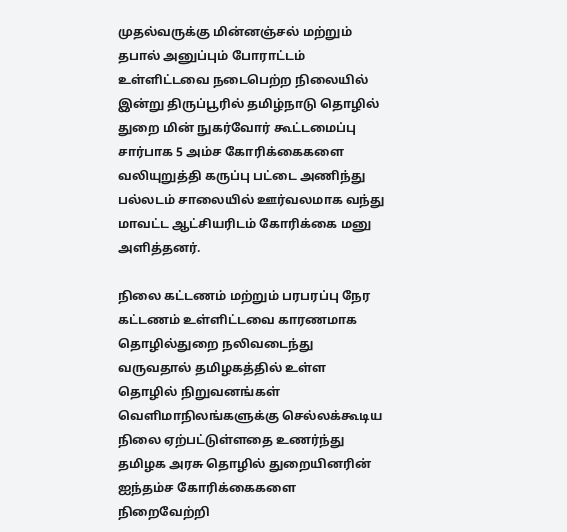முதல்வருக்கு மின்னஞ்சல் மற்றும் தபால் அனுப்பும் போராட்டம் உள்ளிட்டவை நடைபெற்ற நிலையில் இன்று திருப்பூரில் தமிழ்நாடு தொழில் துறை மின் நுகர்வோர் கூட்டமைப்பு சார்பாக 5 அம்ச கோரிக்கைகளை வலியுறுத்தி கருப்பு பட்டை அணிந்து பல்லடம் சாலையில் ஊர்வலமாக வந்து மாவட்ட ஆட்சியரிடம் கோரிக்கை மனு அளித்தனர்.

நிலை கட்டணம் மற்றும் பரபரப்பு நேர கட்டணம் உள்ளிட்டவை காரணமாக தொழில்துறை நலிவடைந்து வருவதால் தமிழகத்தில் உள்ள தொழில் நிறுவனங்கள் வெளிமாநிலங்களுக்கு செல்லக்கூடிய நிலை ஏற்பட்டுள்ளதை உணர்ந்து தமிழக அரசு தொழில் துறையினரின் ஐந்தம்ச கோரிக்கைகளை நிறைவேற்றி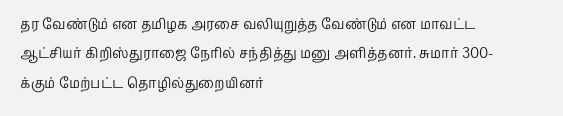தர வேண்டும் என தமிழக அரசை வலியுறுத்த வேண்டும் என மாவட்ட ஆட்சியர் கிறிஸ்துராஜை நேரில் சந்தித்து மனு அளித்தனர். சுமார் 300-க்கும் மேற்பட்ட தொழில்துறையினர்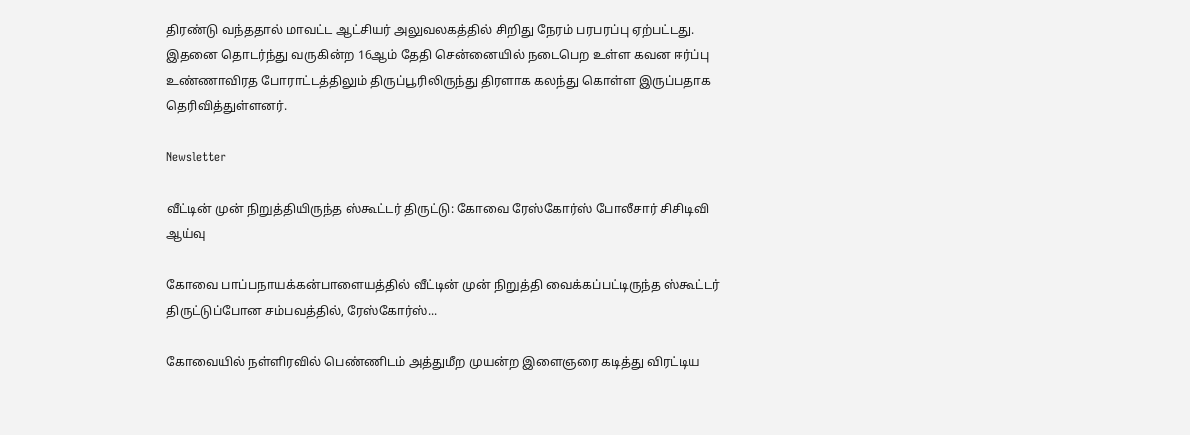திரண்டு வந்ததால் மாவட்ட ஆட்சியர் அலுவலகத்தில் சிறிது நேரம் பரபரப்பு ஏற்பட்டது. இதனை தொடர்ந்து வருகின்ற 16ஆம் தேதி சென்னையில் நடைபெற உள்ள கவன ஈர்ப்பு உண்ணாவிரத போராட்டத்திலும் திருப்பூரிலிருந்து திரளாக கலந்து கொள்ள இருப்பதாக தெரிவித்துள்ளனர்.

Newsletter

வீட்டின் முன் நிறுத்தியிருந்த ஸ்கூட்டர் திருட்டு: கோவை ரேஸ்கோர்ஸ் போலீசார் சிசிடிவி ஆய்வு

கோவை பாப்பநாயக்கன்பாளையத்தில் வீட்டின் முன் நிறுத்தி வைக்கப்பட்டிருந்த ஸ்கூட்டர் திருட்டுப்போன சம்பவத்தில், ரேஸ்கோர்ஸ்...

கோவையில் நள்ளிரவில் பெண்ணிடம் அத்துமீற முயன்ற இளைஞரை கடித்து விரட்டிய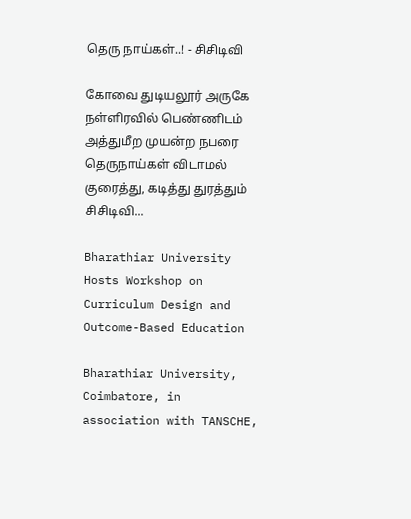தெரு நாய்கள்..! - சிசிடிவி

கோவை துடியலூர் அருகே நள்ளிரவில் பெண்ணிடம் அத்துமீற முயன்ற நபரை தெருநாய்கள் விடாமல் குரைத்து, கடித்து துரத்தும் சிசிடிவி...

Bharathiar University Hosts Workshop on Curriculum Design and Outcome-Based Education

Bharathiar University, Coimbatore, in association with TANSCHE,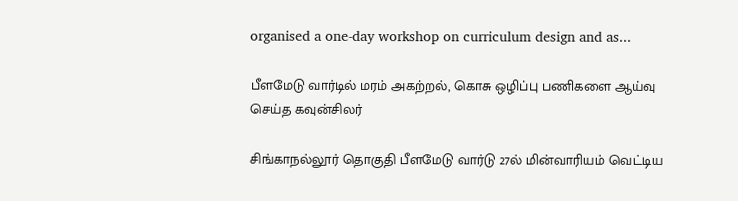organised a one-day workshop on curriculum design and as...

பீளமேடு வார்டில் மரம் அகற்றல், கொசு ஒழிப்பு பணிகளை ஆய்வு செய்த கவுன்சிலர்

சிங்காநல்லூர் தொகுதி பீளமேடு வார்டு 27ல் மின்வாரியம் வெட்டிய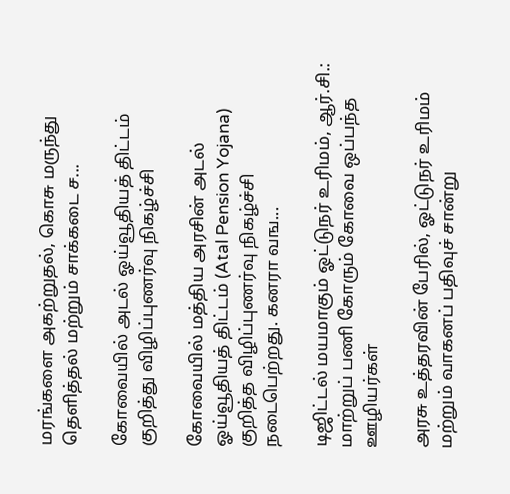மரங்களை அகற்றுதல், கொசு மருந்து தெளித்தல் மற்றும் சாக்கடை ச...

கோவையில் அடல் ஓய்வூதியத் திட்டம் குறித்து விழிப்புணர்வு நிகழ்ச்சி

கோவையில் மத்திய அரசின் அடல் ஓய்வூதியத் திட்டம் (Atal Pension Yojana) குறித்த விழிப்புணர்வு நிகழ்ச்சி நடைபெற்றது. கனரா வங...

டிஜிட்டல் மயமாகும் ஓட்டுநர் உரிமம், ஆர்.சி.: மாற்றுப் பணி கோரும் கோவை ஒப்பந்த ஊழியர்கள்

அரசு உத்தரவின் பேரில், ஓட்டுநர் உரிமம் மற்றும் வாகனப் பதிவுச் சான்று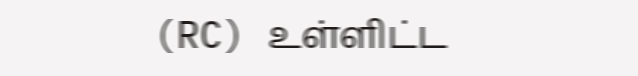(RC) உள்ளிட்ட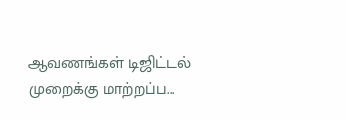ஆவணங்கள் டிஜிட்டல் முறைக்கு மாற்றப்ப...